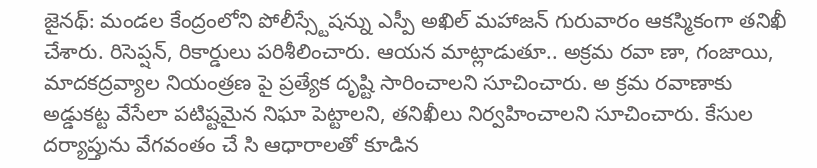జైనథ్: మండల కేంద్రంలోని పోలీస్స్టేషన్ను ఎస్పీ అఖిల్ మహాజన్ గురువారం ఆకస్మికంగా తనిఖీ చేశారు. రిసెప్షన్, రికార్డులు పరిశీలించారు. ఆయన మాట్లాడుతూ.. అక్రమ రవా ణా, గంజాయి, మాదకద్రవ్యాల నియంత్రణ పై ప్రత్యేక దృష్టి సారించాలని సూచించారు. అ క్రమ రవాణాకు అడ్డుకట్ట వేసేలా పటిష్టమైన నిఘా పెట్టాలని, తనిఖీలు నిర్వహించాలని సూచించారు. కేసుల దర్యాప్తును వేగవంతం చే సి ఆధారాలతో కూడిన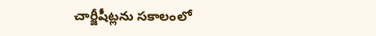చార్జీషీట్లను సకాలంలో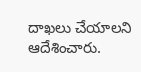దాఖలు చేయాలని ఆదేశించారు.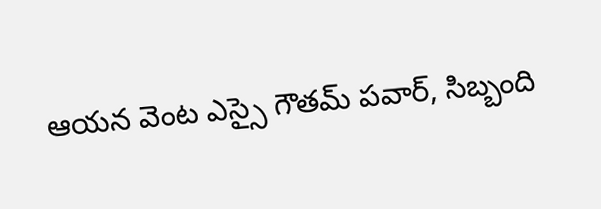ఆయన వెంట ఎస్సై గౌతమ్ పవార్, సిబ్బంది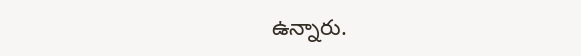ఉన్నారు.